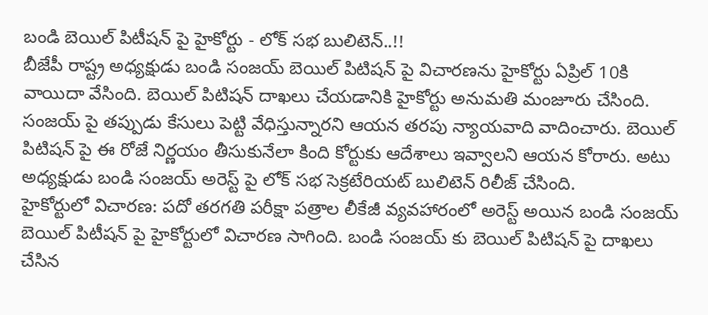బండి బెయిల్ పిటీషన్ పై హైకోర్టు - లోక్ సభ బులిటెన్..!!
బీజేపీ రాష్ట్ర అధ్యక్షుడు బండి సంజయ్ బెయిల్ పిటిషన్ పై విచారణను హైకోర్టు ఏప్రిల్ 10కి వాయిదా వేసింది. బెయిల్ పిటిషన్ దాఖలు చేయడానికి హైకోర్టు అనుమతి మంజూరు చేసింది. సంజయ్ పై తప్పుడు కేసులు పెట్టి వేధిస్తున్నారని ఆయన తరపు న్యాయవాది వాదించారు. బెయిల్ పిటిషన్ పై ఈ రోజే నిర్ణయం తీసుకునేలా కింది కోర్టుకు ఆదేశాలు ఇవ్వాలని ఆయన కోరారు. అటు అధ్యక్షుడు బండి సంజయ్ అరెస్ట్ పై లోక్ సభ సెక్రటేరియట్ బులిటెన్ రిలీజ్ చేసింది.
హైకోర్టులో విచారణ: పదో తరగతి పరీక్షా పత్రాల లీకేజీ వ్యవహారంలో అరెస్ట్ అయిన బండి సంజయ్ బెయిల్ పిటీషన్ పై హైకోర్టులో విచారణ సాగింది. బండి సంజయ్ కు బెయిల్ పిటిషన్ పై దాఖలు చేసిన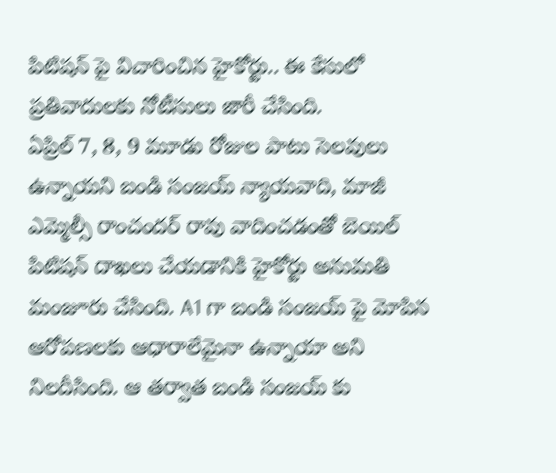పిటిషన్ పై విచారించిన హైకోర్టు.. ఈ కేసులో ప్రతివాదులకు నోటీసులు జారీ చేసింది.
ఏప్రిల్ 7, 8, 9 మూడు రోజుల పాటు సెలవులు ఉన్నాయని బండి సంజయ్ న్యాయవాది, మాజీ ఎమ్మెల్సీ రాంచందర్ రావు వాదించడంతో బెయిల్ పిటిషన్ దాఖలు చేయడానికి హైకోర్టు అనుమతి మంజూరు చేసింది. A1 గా బండి సంజయ్ పై మోపిన ఆరోపణలకు ఆధారాలేమైనా ఉన్నాయా అని నిలదీసింది. ఆ తర్వాత బండి సంజయ్ కు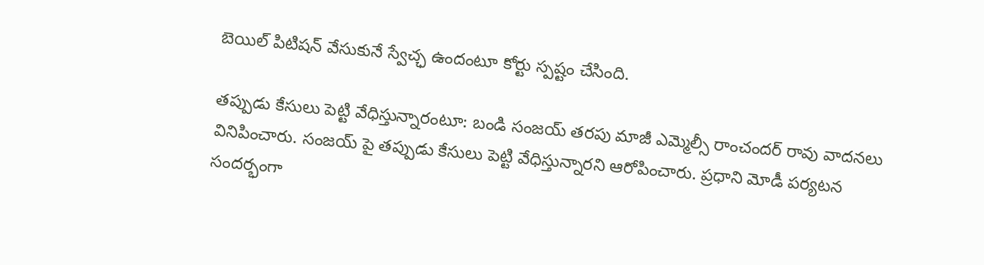బెయిల్ పిటిషన్ వేసుకునే స్వేచ్ఛ ఉందంటూ కోర్టు స్పష్టం చేసింది.

తప్పుడు కేసులు పెట్టి వేధిస్తున్నారంటూ: బండి సంజయ్ తరపు మాజీ ఎమ్మెల్సీ రాంచందర్ రావు వాదనలు వినిపించారు. సంజయ్ పై తప్పుడు కేసులు పెట్టి వేధిస్తున్నారని ఆరోపించారు. ప్రధాని మోడీ పర్యటన సందర్భంగా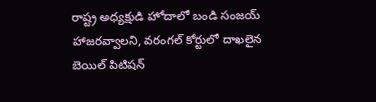రాష్ట్ర అధ్యక్షుడి హోదాలో బండి సంజయ్ హాజరవ్వాలని, వరంగల్ కోర్టులో దాఖలైన బెయిల్ పిటిషన్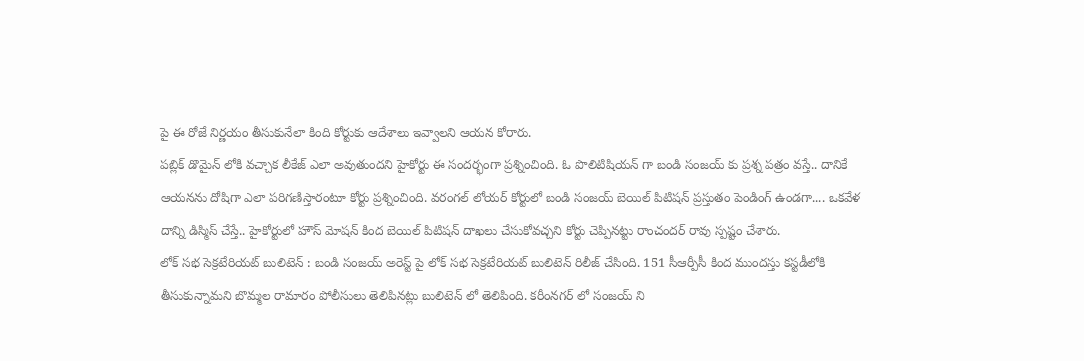పై ఈ రోజే నిర్ణయం తీసుకునేలా కింది కోర్టుకు ఆదేశాలు ఇవ్వాలని ఆయన కోరారు.
పబ్లిక్ డొమైన్ లోకి వచ్చాక లీకేజ్ ఎలా అవుతుందని హైకోర్టు ఈ సందర్భంగా ప్రశ్నించింది. ఓ పొలిటిషియన్ గా బండి సంజయ్ కు ప్రశ్న పత్రం వస్తే.. దానికే ఆయనను దోషిగా ఎలా పరిగణిస్తారంటూ కోర్టు ప్రశ్నించింది. వరంగల్ లోయర్ కోర్టులో బండి సంజయ్ బెయిల్ పిటిషన్ ప్రస్తుతం పెండింగ్ ఉండగా.... ఒకవేళ దాన్ని డిస్మిస్ చేస్తే.. హైకోర్టులో హౌస్ మోషన్ కింద బెయిల్ పిటిషన్ దాఖలు చేసుకోవచ్చని కోర్టు చెప్పినట్టు రాంచందర్ రావు స్పష్టం చేశారు.
లోక్ సభ సెక్రటేరియట్ బులిటెన్ : బండి సంజయ్ అరెస్ట్ పై లోక్ సభ సెక్రటేరియట్ బులిటెన్ రిలీజ్ చేసింది. 151 సీఆర్పీసీ కింద ముందస్తు కస్టడీలోకి తీసుకున్నామని బొమ్మల రామారం పోలీసులు తెలిపినట్లు బులిటెన్ లో తెలిపింది. కరీంనగర్ లో సంజయ్ ని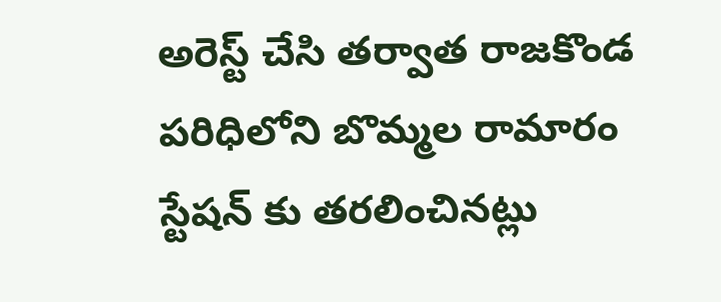అరెస్ట్ చేసి తర్వాత రాజకొండ పరిధిలోని బొమ్మల రామారం స్టేషన్ కు తరలించినట్లు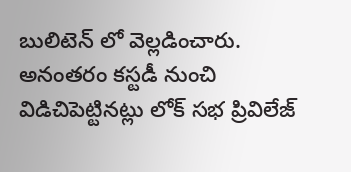బులిటెన్ లో వెల్లడించారు.
అనంతరం కస్టడీ నుంచి విడిచిపెట్టినట్లు లోక్ సభ ప్రివిలేజ్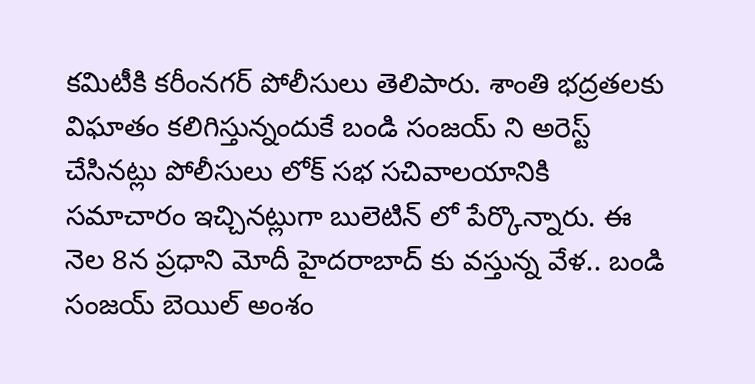కమిటీకి కరీంనగర్ పోలీసులు తెలిపారు. శాంతి భద్రతలకు విఘాతం కలిగిస్తున్నందుకే బండి సంజయ్ ని అరెస్ట్ చేసినట్లు పోలీసులు లోక్ సభ సచివాలయానికి సమాచారం ఇచ్చినట్లుగా బులెటిన్ లో పేర్కొన్నారు. ఈ నెల 8న ప్రధాని మోదీ హైదరాబాద్ కు వస్తున్న వేళ.. బండి సంజయ్ బెయిల్ అంశం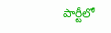పార్టీలో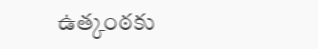ఉత్కంఠకు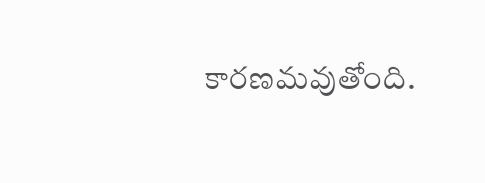కారణమవుతోంది.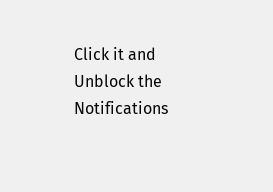Click it and Unblock the Notifications